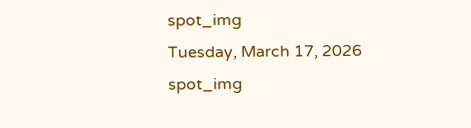spot_img
Tuesday, March 17, 2026
spot_img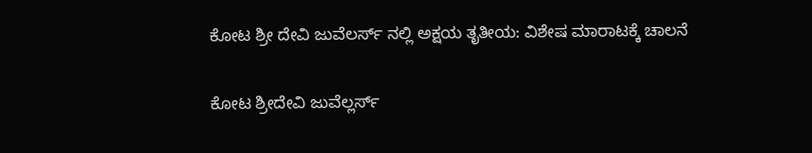ಕೋಟ ಶ್ರೀ ದೇವಿ ಜುವೆಲರ್ಸ್ ನಲ್ಲಿ ಅಕ್ಷಯ ತೃತೀಯ: ವಿಶೇಷ ಮಾರಾಟಕ್ಕೆ ಚಾಲನೆ

ಕೋಟ ಶ್ರೀದೇವಿ ಜುವೆಲ್ಲರ್ಸ್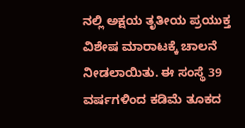ನಲ್ಲಿ ಅಕ್ಷಯ ತೃತೀಯ ಪ್ರಯುಕ್ತ ವಿಶೇಷ ಮಾರಾಟಕ್ಕೆ ಚಾಲನೆ ನೀಡಲಾಯಿತು. ಈ ಸಂಸ್ಥೆ 39 ವರ್ಷಗಳಿಂದ ಕಡಿಮೆ ತೂಕದ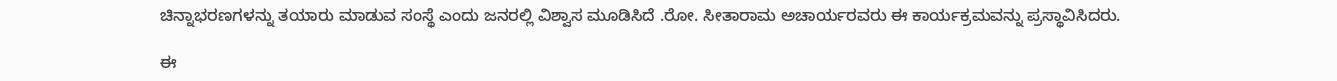ಚಿನ್ನಾಭರಣಗಳನ್ನು ತಯಾರು ಮಾಡುವ ಸಂಸ್ಥೆ ಎಂದು ಜನರಲ್ಲಿ ವಿಶ್ವಾಸ ಮೂಡಿಸಿದೆ .ರೋ. ಸೀತಾರಾಮ ಅಚಾರ್ಯರವರು ಈ ಕಾರ್ಯಕ್ರಮವನ್ನು ಪ್ರಸ್ಥಾವಿಸಿದರು.

ಈ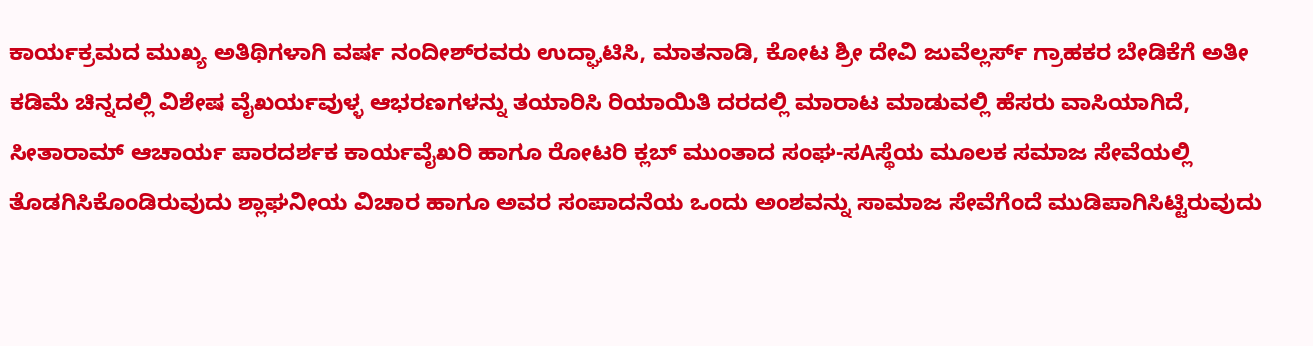ಕಾರ್ಯಕ್ರಮದ ಮುಖ್ಯ ಅತಿಥಿಗಳಾಗಿ ವರ್ಷ ನಂದೀಶ್‌ರವರು ಉದ್ಘಾಟಿಸಿ, ಮಾತನಾಡಿ, ಕೋಟ ಶ್ರೀ ದೇವಿ ಜುವೆಲ್ಲರ್ಸ್ ಗ್ರಾಹಕರ ಬೇಡಿಕೆಗೆ ಅತೀ ಕಡಿಮೆ ಚಿನ್ನದಲ್ಲಿ ವಿಶೇಷ ವೈಖರ್ಯವುಳ್ಳ ಆಭರಣಗಳನ್ನು ತಯಾರಿಸಿ ರಿಯಾಯಿತಿ ದರದಲ್ಲಿ ಮಾರಾಟ ಮಾಡುವಲ್ಲಿ ಹೆಸರು ವಾಸಿಯಾಗಿದೆ, ಸೀತಾರಾಮ್ ಆಚಾರ್ಯ ಪಾರದರ್ಶಕ ಕಾರ್ಯವೈಖರಿ ಹಾಗೂ ರೋಟರಿ ಕ್ಲಬ್ ಮುಂತಾದ ಸಂಘ-ಸAಸ್ಥೆಯ ಮೂಲಕ ಸಮಾಜ ಸೇವೆಯಲ್ಲಿ ತೊಡಗಿಸಿಕೊಂಡಿರುವುದು ಶ್ಲಾಘನೀಯ ವಿಚಾರ ಹಾಗೂ ಅವರ ಸಂಪಾದನೆಯ ಒಂದು ಅಂಶವನ್ನು ಸಾಮಾಜ ಸೇವೆಗೆಂದೆ ಮುಡಿಪಾಗಿಸಿಟ್ಟಿರುವುದು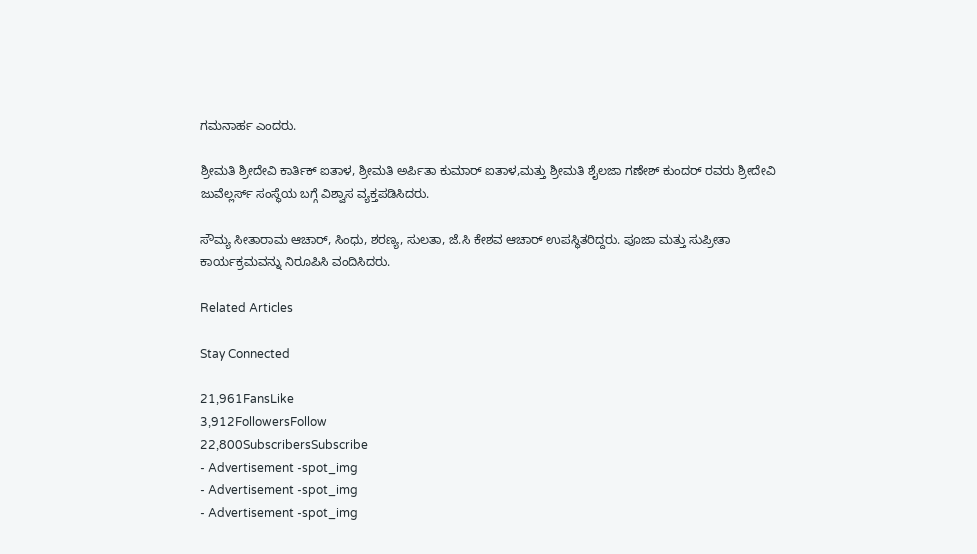ಗಮನಾರ್ಹ ಎಂದರು.

ಶ್ರೀಮತಿ ಶ್ರೀದೇವಿ ಕಾರ್ತಿಕ್ ಐತಾಳ, ಶ್ರೀಮತಿ ಅರ್ಪಿತಾ ಕುಮಾರ್ ಐತಾಳ,ಮತ್ತು ಶ್ರೀಮತಿ ಶೈಲಜಾ ಗಣೇಶ್ ಕುಂದರ್ ರವರು ಶ್ರೀದೇವಿ ಜುವೆಲ್ಲರ್ಸ್ ಸಂಸ್ಥೆಯ ಬಗ್ಗೆ ವಿಶ್ವಾಸ ವ್ಯಕ್ತಪಡಿಸಿದರು.

ಸೌಮ್ಯ ಸೀತಾರಾಮ ಆಚಾರ್, ಸಿಂಧು, ಶರಣ್ಯ, ಸುಲತಾ, ಜೆ.ಸಿ ಕೇಶವ ಆಚಾರ್ ಉಪಸ್ಥಿತರಿದ್ದರು. ಪೂಜಾ ಮತ್ತು ಸುಪ್ರೀತಾ ಕಾರ್ಯಕ್ರಮವನ್ನು ನಿರೂಪಿಸಿ ವಂದಿಸಿದರು.

Related Articles

Stay Connected

21,961FansLike
3,912FollowersFollow
22,800SubscribersSubscribe
- Advertisement -spot_img
- Advertisement -spot_img
- Advertisement -spot_img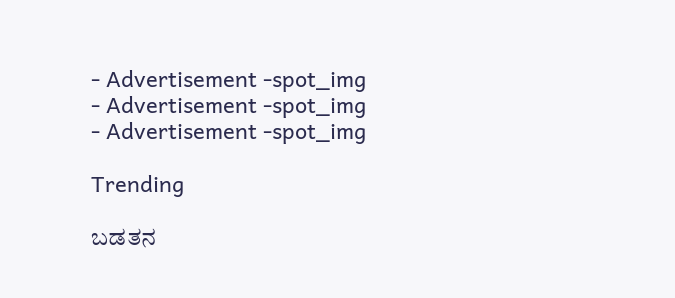- Advertisement -spot_img
- Advertisement -spot_img
- Advertisement -spot_img

Trending

ಬಡತನ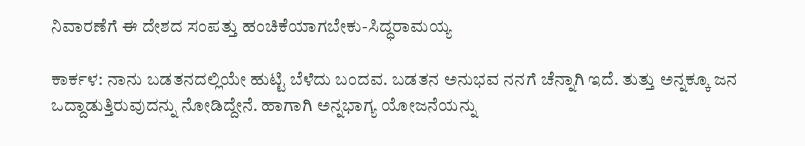ನಿವಾರಣೆಗೆ ಈ ದೇಶದ ಸಂಪತ್ತು ಹಂಚಿಕೆಯಾಗಬೇಕು-ಸಿದ್ಧರಾಮಯ್ಯ

ಕಾರ್ಕಳ: ನಾನು ಬಡತನದಲ್ಲಿಯೇ ಹುಟ್ಟಿ ಬೆಳೆದು ಬಂದವ. ಬಡತನ ಅನುಭವ ನನಗೆ ಚೆನ್ನಾಗಿ ಇದೆ. ತುತ್ತು ಅನ್ನಕ್ಕೂ ಜನ ಒದ್ದಾಡುತ್ತಿರುವುದನ್ನು ನೋಡಿದ್ದೇನೆ. ಹಾಗಾಗಿ ಅನ್ನಭಾಗ್ಯ ಯೋಜನೆಯನ್ನು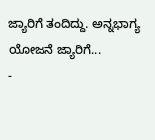ಜ್ಯಾರಿಗೆ ತಂದಿದ್ದು. ಅನ್ನಭಾಗ್ಯ ಯೋಜನೆ ಜ್ಯಾರಿಗೆ...
-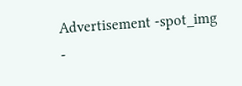Advertisement -spot_img
-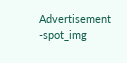Advertisement -spot_img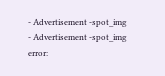- Advertisement -spot_img
- Advertisement -spot_img
error: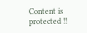Content is protected !!